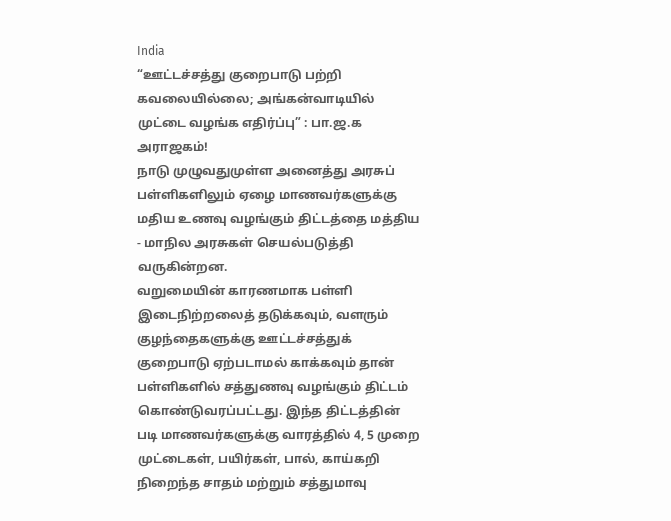India
“ஊட்டச்சத்து குறைபாடு பற்றி கவலையில்லை; அங்கன்வாடியில் முட்டை வழங்க எதிர்ப்பு” : பா.ஜ.க அராஜகம்!
நாடு முழுவதுமுள்ள அனைத்து அரசுப் பள்ளிகளிலும் ஏழை மாணவர்களுக்கு மதிய உணவு வழங்கும் திட்டத்தை மத்திய - மாநில அரசுகள் செயல்படுத்தி வருகின்றன.
வறுமையின் காரணமாக பள்ளி இடைநிற்றலைத் தடுக்கவும், வளரும் குழந்தைகளுக்கு ஊட்டச்சத்துக் குறைபாடு ஏற்படாமல் காக்கவும் தான் பள்ளிகளில் சத்துணவு வழங்கும் திட்டம் கொண்டுவரப்பட்டது. இந்த திட்டத்தின் படி மாணவர்களுக்கு வாரத்தில் 4, 5 முறை முட்டைகள், பயிர்கள், பால், காய்கறி நிறைந்த சாதம் மற்றும் சத்துமாவு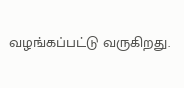வழங்கப்பட்டு வருகிறது.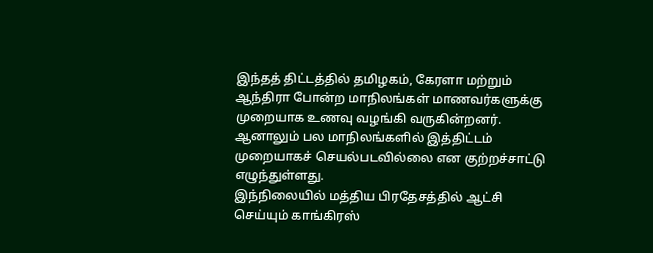இந்தத் திட்டத்தில் தமிழகம், கேரளா மற்றும் ஆந்திரா போன்ற மாநிலங்கள் மாணவர்களுக்கு முறையாக உணவு வழங்கி வருகின்றனர். ஆனாலும் பல மாநிலங்களில் இத்திட்டம் முறையாகச் செயல்படவில்லை என குற்றச்சாட்டு எழுந்துள்ளது.
இந்நிலையில் மத்திய பிரதேசத்தில் ஆட்சி செய்யும் காங்கிரஸ்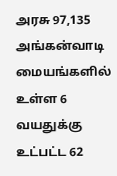அரசு 97,135 அங்கன்வாடி மையங்களில் உள்ள 6 வயதுக்கு உட்பட்ட 62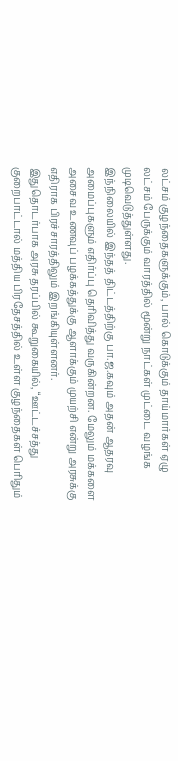லட்சம் குழந்தைகளுக்கும், பால் கொடுக்கும் தாய்மார்கள் ஏழு லட்சம் பேருக்கும் வாரத்தில் மூன்று நாட்கள் முட்டை வழங்க முடிவெடுத்துள்ளது.
இந்நிலையில் இந்தத் திட்டத்திற்கு பா.ஜ.கவும் அதன் ஆதரவு அமைப்புகளும் எதிர்ப்பு தெரிவித்து வருகின்றன. மேலும் மக்களை அசைவ உணவுப் பழக்கத்துக்கு ஆளாக்கும் முயற்சி என்று அரசுக்கு எதிராக பிரச்சாரத்திலும் இறங்கியுள்ளனர்.
இதுதொடர்பாக அரசு தரப்பில் கூறுகையில், “ஊட்டச்சத்து குறைபாட்டால் மத்திய பிரதேசத்தில் உள்ள குழந்தைகள் பெரிதும்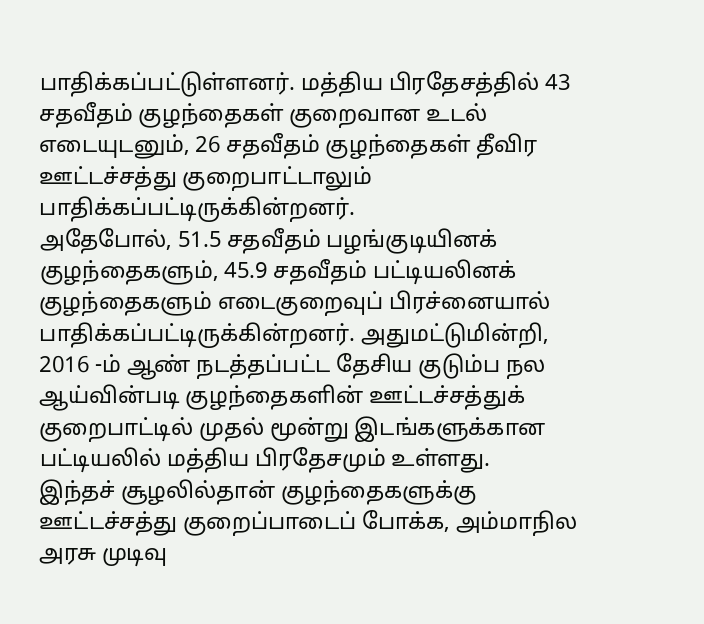பாதிக்கப்பட்டுள்ளனர். மத்திய பிரதேசத்தில் 43 சதவீதம் குழந்தைகள் குறைவான உடல் எடையுடனும், 26 சதவீதம் குழந்தைகள் தீவிர ஊட்டச்சத்து குறைபாட்டாலும் பாதிக்கப்பட்டிருக்கின்றனர்.
அதேபோல், 51.5 சதவீதம் பழங்குடியினக் குழந்தைகளும், 45.9 சதவீதம் பட்டியலினக் குழந்தைகளும் எடைகுறைவுப் பிரச்னையால் பாதிக்கப்பட்டிருக்கின்றனர். அதுமட்டுமின்றி, 2016 -ம் ஆண் நடத்தப்பட்ட தேசிய குடும்ப நல ஆய்வின்படி குழந்தைகளின் ஊட்டச்சத்துக் குறைபாட்டில் முதல் மூன்று இடங்களுக்கான பட்டியலில் மத்திய பிரதேசமும் உள்ளது.
இந்தச் சூழலில்தான் குழந்தைகளுக்கு ஊட்டச்சத்து குறைப்பாடைப் போக்க, அம்மாநில அரசு முடிவு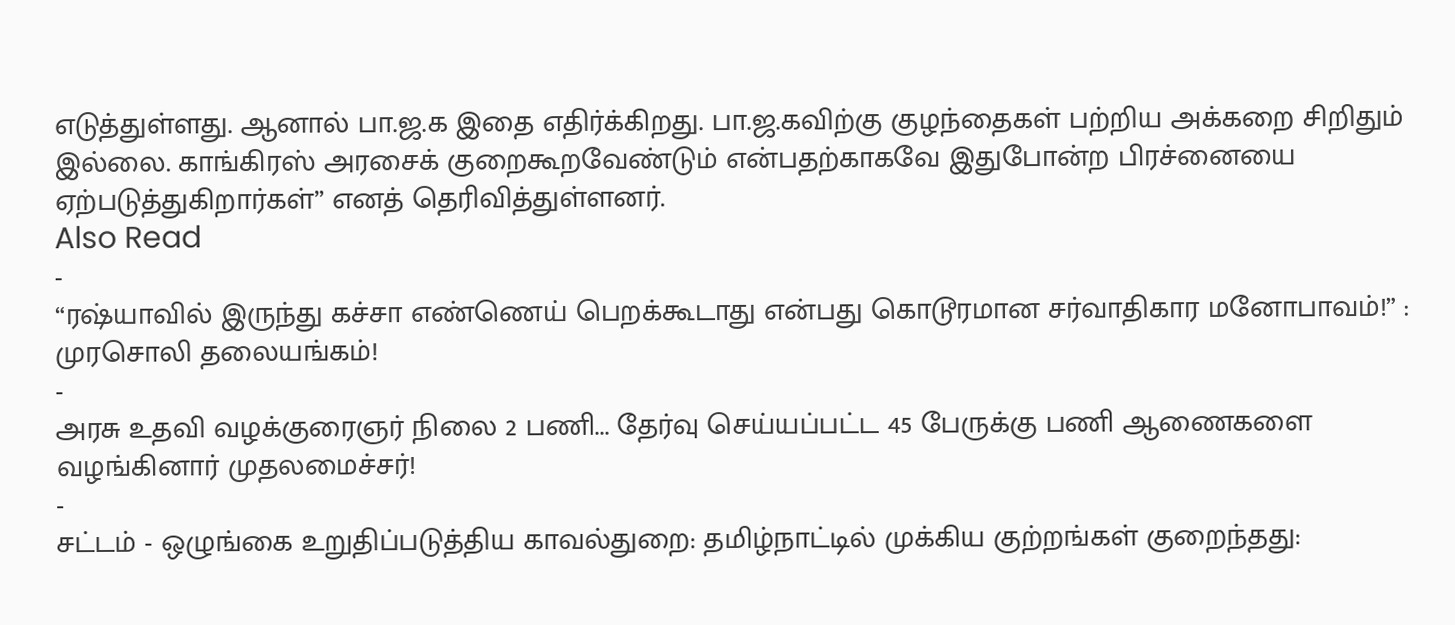எடுத்துள்ளது. ஆனால் பா.ஜ.க இதை எதிர்க்கிறது. பா.ஜ.கவிற்கு குழந்தைகள் பற்றிய அக்கறை சிறிதும் இல்லை. காங்கிரஸ் அரசைக் குறைகூறவேண்டும் என்பதற்காகவே இதுபோன்ற பிரச்னையை ஏற்படுத்துகிறார்கள்” எனத் தெரிவித்துள்ளனர்.
Also Read
-
“ரஷ்யாவில் இருந்து கச்சா எண்ணெய் பெறக்கூடாது என்பது கொடூரமான சர்வாதிகார மனோபாவம்!” : முரசொலி தலையங்கம்!
-
அரசு உதவி வழக்குரைஞர் நிலை 2 பணி... தேர்வு செய்யப்பட்ட 45 பேருக்கு பணி ஆணைகளை வழங்கினார் முதலமைச்சர்!
-
சட்டம் - ஒழுங்கை உறுதிப்படுத்திய காவல்துறை: தமிழ்நாட்டில் முக்கிய குற்றங்கள் குறைந்தது: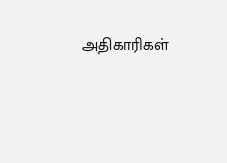அதிகாரிகள்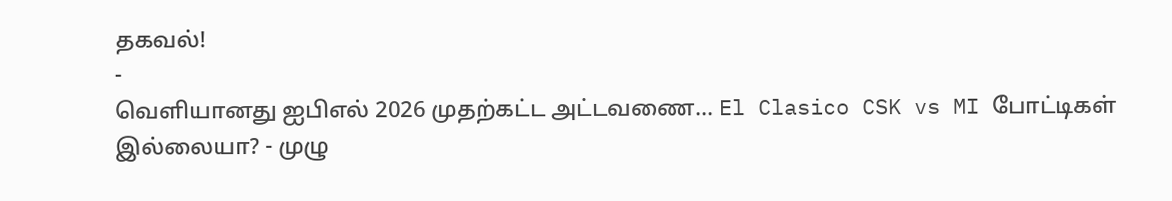தகவல்!
-
வெளியானது ஐபிஎல் 2026 முதற்கட்ட அட்டவணை… El Clasico CSK vs MI போட்டிகள் இல்லையா? - முழு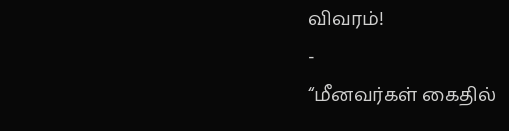விவரம்!
-
“மீனவர்கள் கைதில்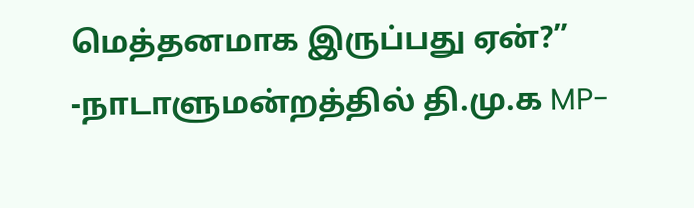மெத்தனமாக இருப்பது ஏன்?” -நாடாளுமன்றத்தில் தி.மு.க MP-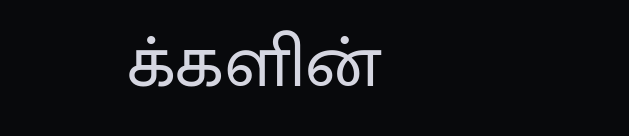க்களின்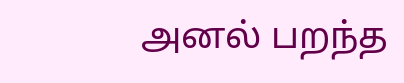அனல் பறந்த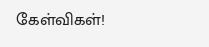கேள்விகள்!